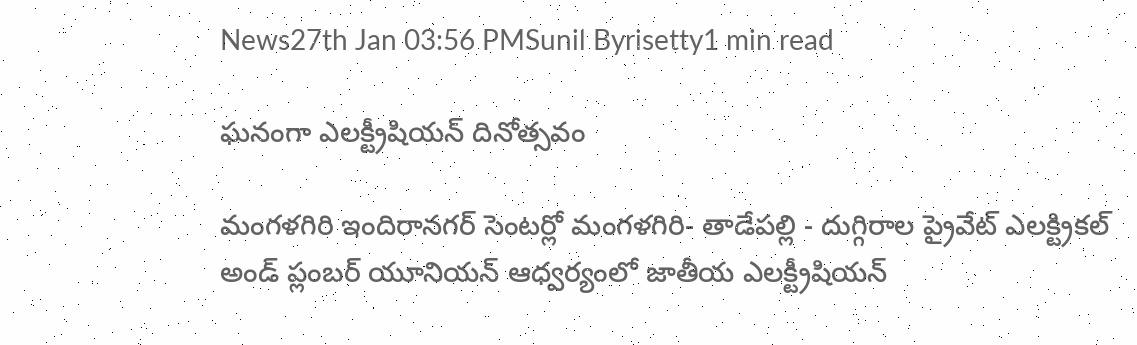News27th Jan 03:56 PMSunil Byrisetty1 min read

ఘనంగా ఎలక్ట్రీషియన్ దినోత్సవం

మంగళగిరి ఇందిరానగర్ సెంటర్లో మంగళగిరి- తాడేపల్లి - దుగ్గిరాల ప్రైవేట్ ఎలక్ట్రికల్ అండ్ ప్లంబర్ యూనియన్ ఆధ్వర్యంలో జాతీయ ఎలక్ట్రీషియన్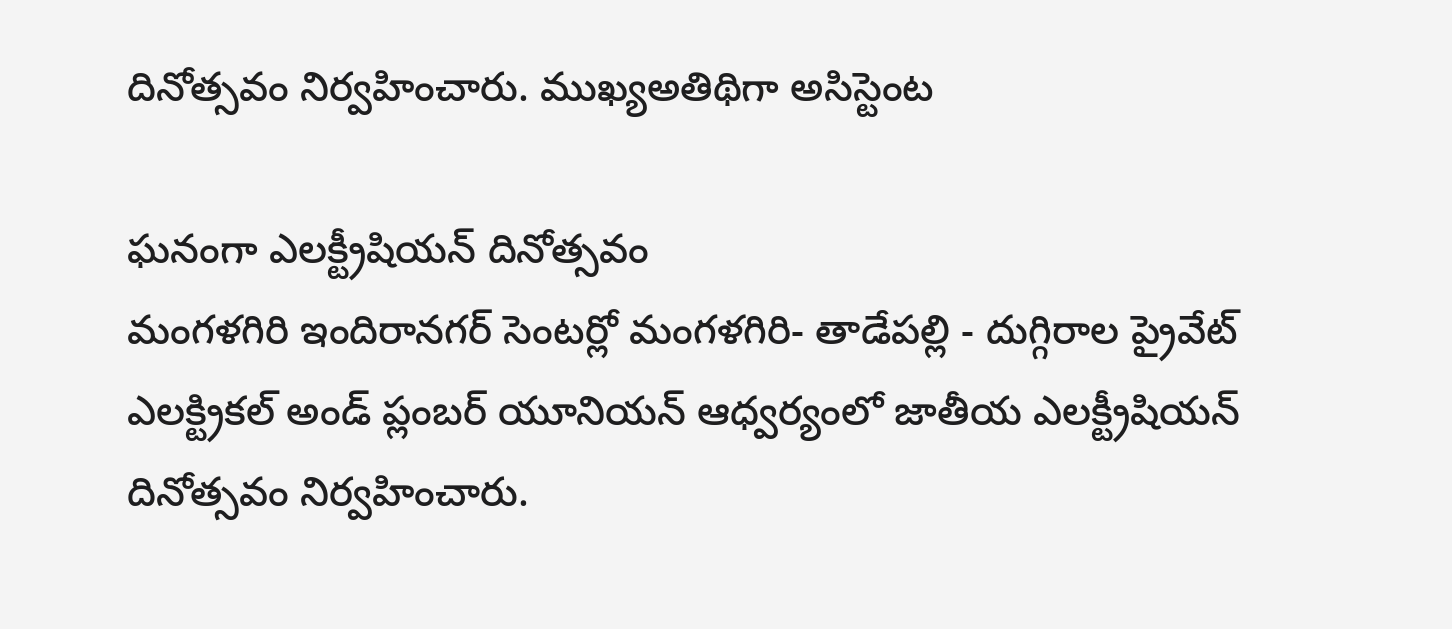దినోత్సవం నిర్వహించారు. ముఖ్యఅతిథిగా అసిస్టెంట

ఘనంగా ఎలక్ట్రీషియన్ దినోత్సవం
మంగళగిరి ఇందిరానగర్ సెంటర్లో మంగళగిరి- తాడేపల్లి - దుగ్గిరాల ప్రైవేట్ ఎలక్ట్రికల్ అండ్ ప్లంబర్ యూనియన్ ఆధ్వర్యంలో జాతీయ ఎలక్ట్రీషియన్ దినోత్సవం నిర్వహించారు.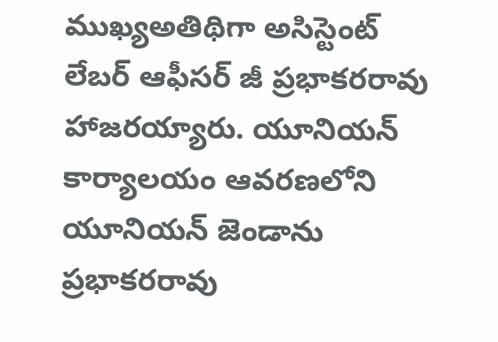ముఖ్యఅతిథిగా అసిస్టెంట్ లేబర్ ఆఫీసర్ జీ ప్రభాకరరావు హాజరయ్యారు. యూనియన్ కార్యాలయం ఆవరణలోని యూనియన్ జెండాను ప్రభాకరరావు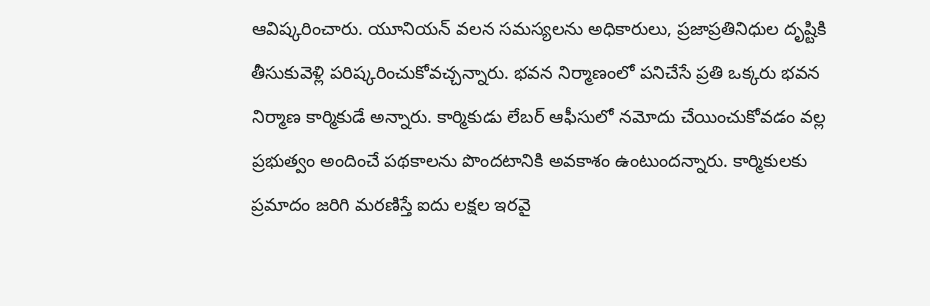ఆవిష్కరించారు. యూనియన్ వలన సమస్యలను అధికారులు, ప్రజాప్రతినిధుల దృష్టికి తీసుకువెళ్లి పరిష్కరించుకోవచ్చన్నారు. భవన నిర్మాణంలో పనిచేసే ప్రతి ఒక్కరు భవన నిర్మాణ కార్మికుడే అన్నారు. కార్మికుడు లేబర్ ఆఫీసులో నమోదు చేయించుకోవడం వల్ల ప్రభుత్వం అందించే పథకాలను పొందటానికి అవకాశం ఉంటుందన్నారు. కార్మికులకు ప్రమాదం జరిగి మరణిస్తే ఐదు లక్షల ఇరవై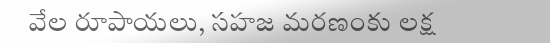వేల రూపాయలు, సహజ మరణంకు లక్ష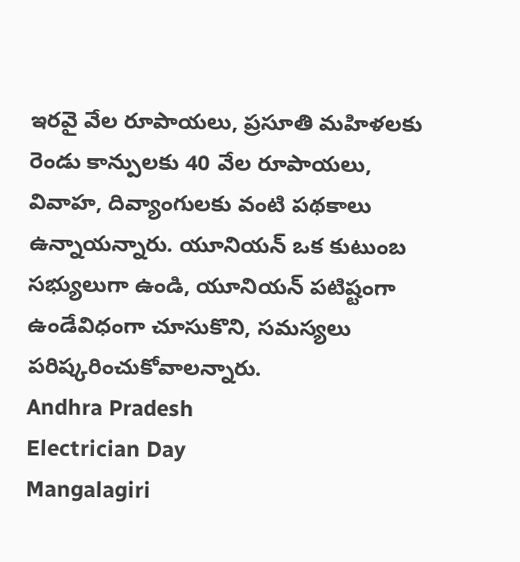ఇరవై వేల రూపాయలు, ప్రసూతి మహిళలకు రెండు కాన్పులకు 40 వేల రూపాయలు, వివాహ, దివ్యాంగులకు వంటి పథకాలు ఉన్నాయన్నారు. యూనియన్ ఒక కుటుంబ సభ్యులుగా ఉండి, యూనియన్ పటిష్టంగా ఉండేవిధంగా చూసుకొని, సమస్యలు పరిష్కరించుకోవాలన్నారు.
Andhra Pradesh
Electrician Day
Mangalagiri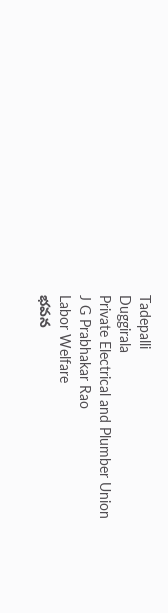Tadepalli
Duggirala
Private Electrical and Plumber Union
J G Prabhakar Rao
Labor Welfare
భవన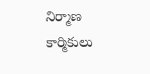నిర్మాణ కార్మికులు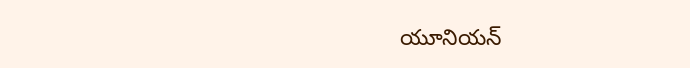యూనియన్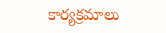కార్యక్రమాలు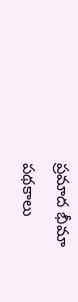ప్రమాద భీమా పథకాలు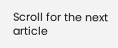Scroll for the next article